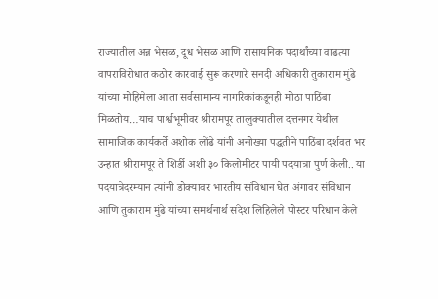राज्यातील अन्न भेसळ, दूध भेसळ आणि रासायनिक पदार्थांच्या वाढत्या वापराविरोधात कठोर कारवाई सुरू करणारे सनदी अधिकारी तुकाराम मुंढे यांच्या मोहिमेला आता सर्वसामान्य नागरिकांकडूनही मोठा पाठिंबा मिळतोय…याच पार्श्वभूमीवर श्रीरामपूर तालुक्यातील दत्तनगर येथील सामाजिक कार्यकर्ते अशोक लोंढे यांनी अनोख्या पद्धतीने पाठिंबा दर्शवत भर उन्हात श्रीरामपूर ते शिर्डी अशी ३० किलोमीटर पायी पदयात्रा पुर्ण केली.. या पदयात्रेदरम्यान त्यांनी डोक्यावर भारतीय संविधान घेत अंगावर संविधान आणि तुकाराम मुंढे यांच्या समर्थनार्थ संदेश लिहिलेले पोस्टर परिधान केले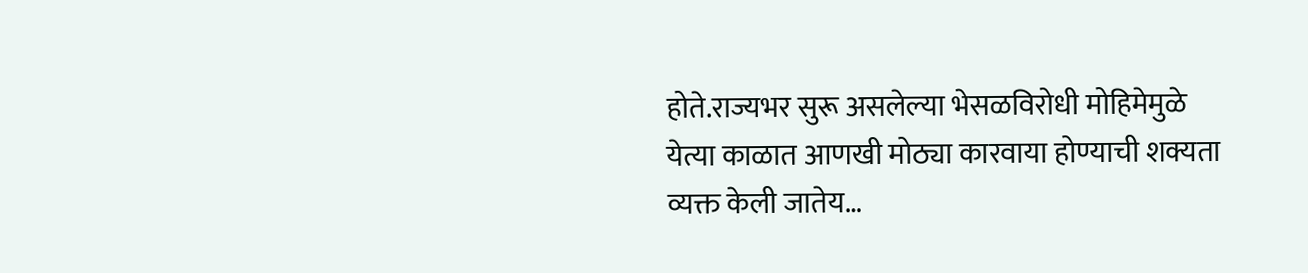होते.राज्यभर सुरू असलेल्या भेसळविरोधी मोहिमेमुळे येत्या काळात आणखी मोठ्या कारवाया होण्याची शक्यता व्यक्त केली जातेय…